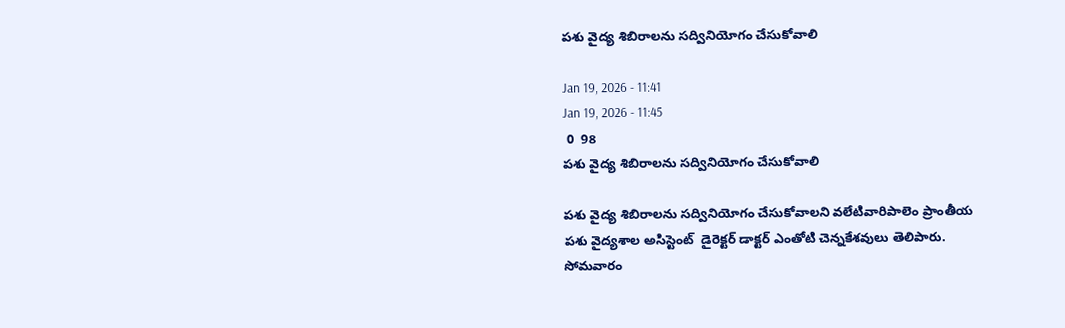పశు వైద్య శిబిరాలను సద్వినియోగం చేసుకోవాలి

Jan 19, 2026 - 11:41
Jan 19, 2026 - 11:45
 0  98
పశు వైద్య శిబిరాలను సద్వినియోగం చేసుకోవాలి

పశు వైద్య శిబిరాలను సద్వినియోగం చేసుకోవాలని వలేటివారిపాలెం ప్రాంతీయ  పశు వైద్యశాల అసిస్టెంట్  డైరెక్టర్ డాక్టర్ ఎంతోటి చెన్నకేశవులు తెలిపారు. సోమవారం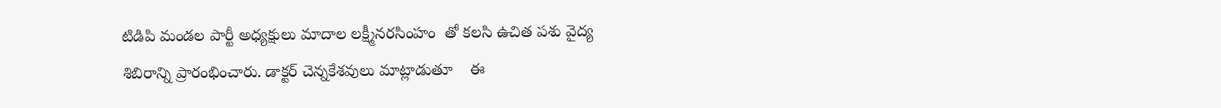టిడిపి మండల పార్టీ అధ్యక్షులు మాదాల లక్ష్మీనరసింహం  తో కలసి ఉచిత పశు వైద్య శిబిరాన్ని ప్రారంభించారు. డాక్టర్ చెన్నకేశవులు మాట్లాడుతూ    ఈ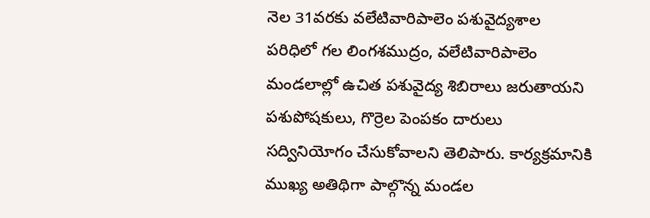నెల 31వరకు వలేటివారిపాలెం పశువైద్యశాల పరిధిలో గల లింగశముద్రం, వలేటివారిపాలెం మండలాల్లో ఉచిత పశువైద్య శిబిరాలు జరుతాయని పశుపోషకులు, గొర్రెల పెంపకం దారులు సద్వినియోగం చేసుకోవాలని తెలిపారు. కార్యక్రమానికి ముఖ్య అతిథిగా పాల్గొన్న మండల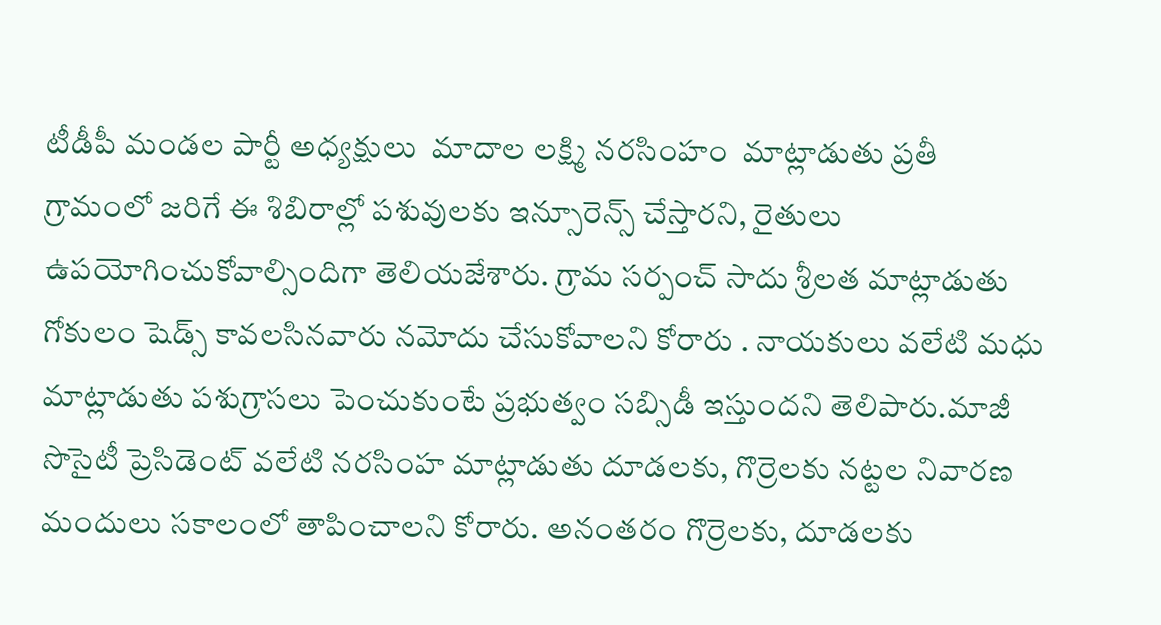టీడీపీ మండల పార్టీ అధ్యక్షులు  మాదాల లక్ష్మి నరసింహం  మాట్లాడుతు ప్రతీ గ్రామంలో జరిగే ఈ శిబిరాల్లో పశువులకు ఇన్సూరెన్స్ చేస్తారని, రైతులు ఉపయోగించుకోవాల్సిందిగా తెలియజేశారు. గ్రామ సర్పంచ్ సాదు శ్రీలత మాట్లాడుతు గోకులం షెడ్స్ కావలసినవారు నమోదు చేసుకోవాలని కోరారు . నాయకులు వలేటి మధు మాట్లాడుతు పశుగ్రాసలు పెంచుకుంటే ప్రభుత్వం సబ్సిడీ ఇస్తుందని తెలిపారు.మాజీ సొసైటీ ప్రెసిడెంట్ వలేటి నరసింహ మాట్లాడుతు దూడలకు, గొర్రెలకు నట్టల నివారణ మందులు సకాలంలో తాపించాలని కోరారు. అనంతరం గొర్రెలకు, దూడలకు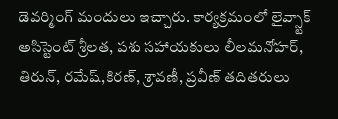డెవర్మింగ్ మందులు ఇచ్చారు. కార్యక్రమంలో లైవ్స్టాక్ అసిస్టెంట్ శ్రీలత, పశు సహాయకులు లీలమనోహర్, తిరున్, రమేష్,కిరణ్, శ్రావణీ, ప్రవీణ్ తదితరులు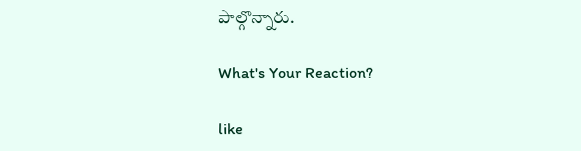పాల్గొన్నారు.

What's Your Reaction?

like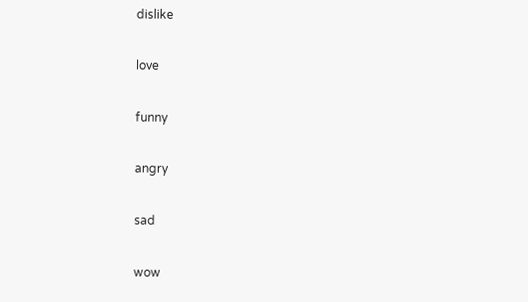dislike

love

funny

angry

sad

wow